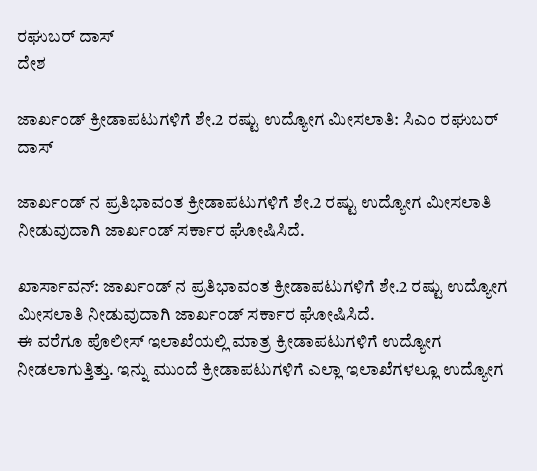ರಘುಬರ್ ದಾಸ್
ದೇಶ

ಜಾರ್ಖಂಡ್ ಕ್ರೀಡಾಪಟುಗಳಿಗೆ ಶೇ.2 ರಷ್ಟು ಉದ್ಯೋಗ ಮೀಸಲಾತಿ: ಸಿಎಂ ರಘುಬರ್ ದಾಸ್

ಜಾರ್ಖಂಡ್ ನ ಪ್ರತಿಭಾವಂತ ಕ್ರೀಡಾಪಟುಗಳಿಗೆ ಶೇ.2 ರಷ್ಟು ಉದ್ಯೋಗ ಮೀಸಲಾತಿ ನೀಡುವುದಾಗಿ ಜಾರ್ಖಂಡ್ ಸರ್ಕಾರ ಘೋಷಿಸಿದೆ.

ಖಾರ್ಸಾವನ್: ಜಾರ್ಖಂಡ್ ನ ಪ್ರತಿಭಾವಂತ ಕ್ರೀಡಾಪಟುಗಳಿಗೆ ಶೇ.2 ರಷ್ಟು ಉದ್ಯೋಗ ಮೀಸಲಾತಿ ನೀಡುವುದಾಗಿ ಜಾರ್ಖಂಡ್ ಸರ್ಕಾರ ಘೋಷಿಸಿದೆ.
ಈ ವರೆಗೂ ಪೊಲೀಸ್ ಇಲಾಖೆಯಲ್ಲಿ ಮಾತ್ರ ಕ್ರೀಡಾಪಟುಗಳಿಗೆ ಉದ್ಯೋಗ ನೀಡಲಾಗುತ್ತಿತ್ತು. ಇನ್ನು ಮುಂದೆ ಕ್ರೀಡಾಪಟುಗಳಿಗೆ ಎಲ್ಲಾ ಇಲಾಖೆಗಳಲ್ಲೂ ಉದ್ಯೋಗ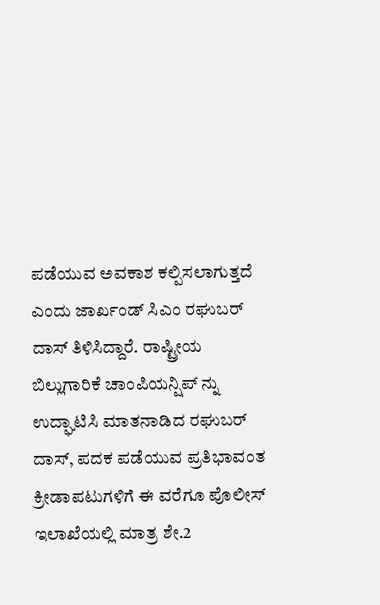ಪಡೆಯುವ ಅವಕಾಶ ಕಲ್ಪಿಸಲಾಗುತ್ತದೆ ಎಂದು ಜಾರ್ಖಂಡ್ ಸಿಎಂ ರಘುಬರ್ ದಾಸ್ ತಿಳಿಸಿದ್ದಾರೆ. ರಾಷ್ಟ್ರೀಯ ಬಿಲ್ಲುಗಾರಿಕೆ ಚಾಂಪಿಯನ್ಷಿಪ್ ನ್ನು ಉದ್ಘಾಟಿಸಿ ಮಾತನಾಡಿದ ರಘುಬರ್ ದಾಸ್, ಪದಕ ಪಡೆಯುವ ಪ್ರತಿಭಾವಂತ ಕ್ರೀಡಾಪಟುಗಳಿಗೆ ಈ ವರೆಗೂ ಪೊಲೀಸ್ ಇಲಾಖೆಯಲ್ಲಿ ಮಾತ್ರ ಶೇ.2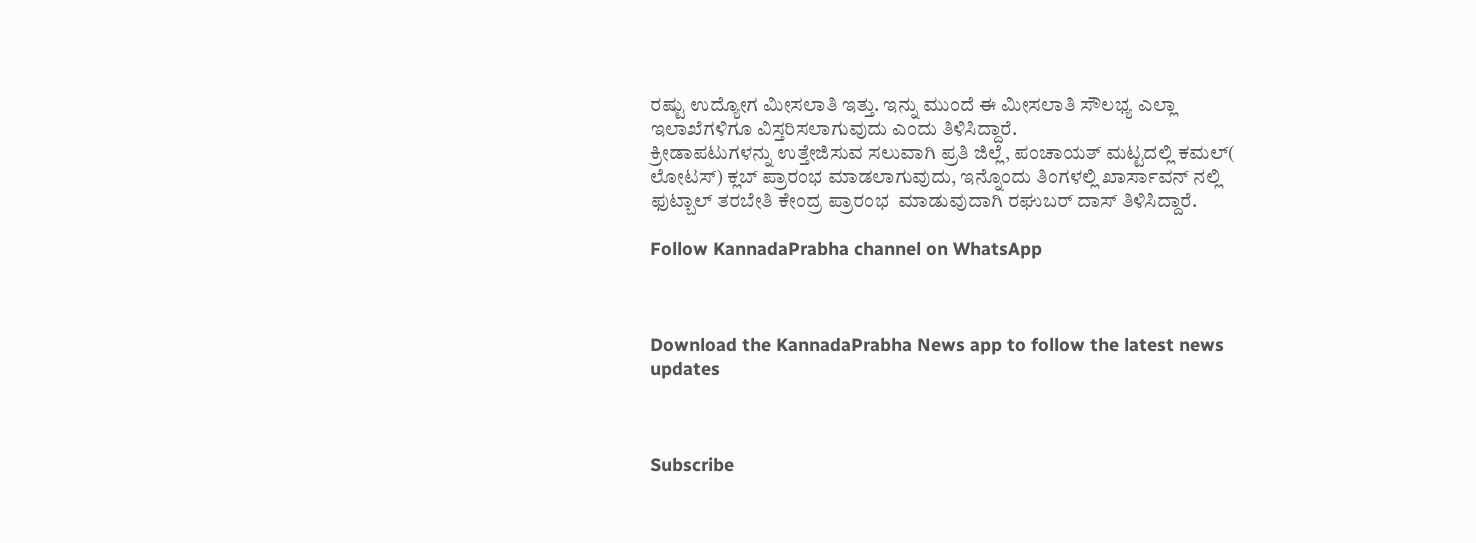ರಷ್ಟು ಉದ್ಯೋಗ ಮೀಸಲಾತಿ ಇತ್ತು. ಇನ್ನು ಮುಂದೆ ಈ ಮೀಸಲಾತಿ ಸೌಲಭ್ಯ ಎಲ್ಲಾ ಇಲಾಖೆಗಳಿಗೂ ವಿಸ್ತರಿಸಲಾಗುವುದು ಎಂದು ತಿಳಿಸಿದ್ದಾರೆ.
ಕ್ರೀಡಾಪಟುಗಳನ್ನು ಉತ್ತೇಜಿಸುವ ಸಲುವಾಗಿ ಪ್ರತಿ ಜಿಲ್ಲೆ, ಪಂಚಾಯತ್ ಮಟ್ಟದಲ್ಲಿ ಕಮಲ್( ಲೋಟಸ್) ಕ್ಲಬ್ ಪ್ರಾರಂಭ ಮಾಡಲಾಗುವುದು, ಇನ್ನೊಂದು ತಿಂಗಳಲ್ಲಿ ಖಾರ್ಸಾವನ್ ನಲ್ಲಿ ಫುಟ್ಬಾಲ್ ತರಬೇತಿ ಕೇಂದ್ರ ಪ್ರಾರಂಭ  ಮಾಡುವುದಾಗಿ ರಘುಬರ್ ದಾಸ್ ತಿಳಿಸಿದ್ದಾರೆ.

Follow KannadaPrabha channel on WhatsApp



Download the KannadaPrabha News app to follow the latest news updates



Subscribe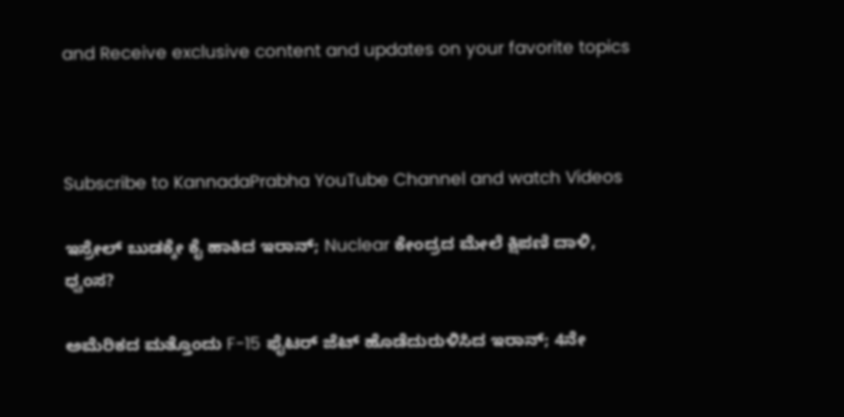and Receive exclusive content and updates on your favorite topics



Subscribe to KannadaPrabha YouTube Channel and watch Videos

ಇಸ್ರೇಲ್ ಬುಡಕ್ಕೇ ಕೈ ಹಾಕಿದ ಇರಾನ್; Nuclear ಕೇಂದ್ರದ ಮೇಲೆ ಕ್ಷಿಪಣಿ ದಾಳಿ, ಧ್ವಂಸ?

ಅಮೆರಿಕದ ಮತ್ತೊಂದು F-15 ಫೈಟರ್ ಜೆಟ್ ಹೊಡೆದುರುಳಿಸಿದ ಇರಾನ್; 4ನೇ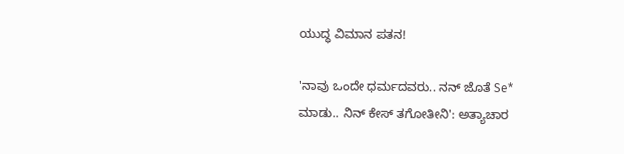ಯುದ್ಧ ವಿಮಾನ ಪತನ!

'ನಾವು ಒಂದೇ ಧರ್ಮದವರು.. ನನ್ ಜೊತೆ Se* ಮಾಡು.. ನಿನ್ ಕೇಸ್ ತಗೋತೀನಿ': ಅತ್ಯಾಚಾರ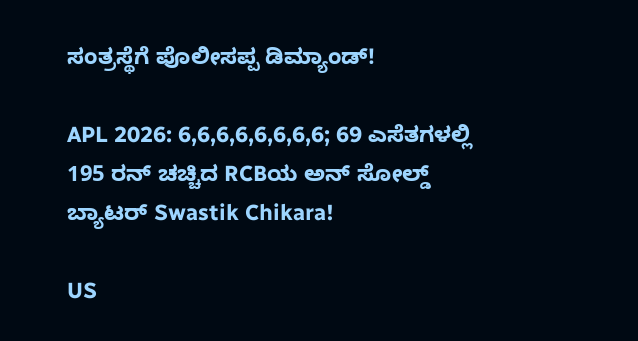ಸಂತ್ರಸ್ಥೆಗೆ ಪೊಲೀಸಪ್ಪ ಡಿಮ್ಯಾಂಡ್!

APL 2026: 6,6,6,6,6,6,6,6; 69 ಎಸೆತಗಳಲ್ಲಿ 195 ರನ್ ಚಚ್ಚಿದ RCBಯ ಅನ್ ಸೋಲ್ಡ್ ಬ್ಯಾಟರ್ Swastik Chikara!

US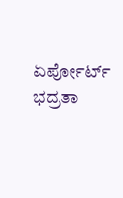ಏರ್ಪೋರ್ಟ್ ಭದ್ರತಾ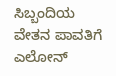ಸಿಬ್ಬಂದಿಯ ವೇತನ ಪಾವತಿಗೆ ಎಲೋನ್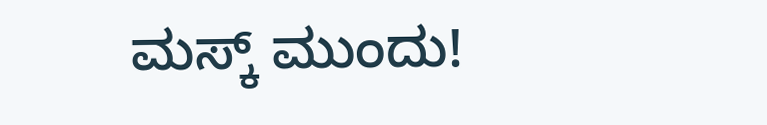ಮಸ್ಕ್ ಮುಂದು!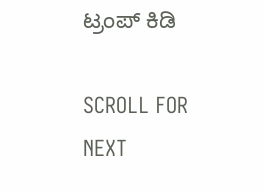ಟ್ರಂಪ್ ಕಿಡಿ

SCROLL FOR NEXT